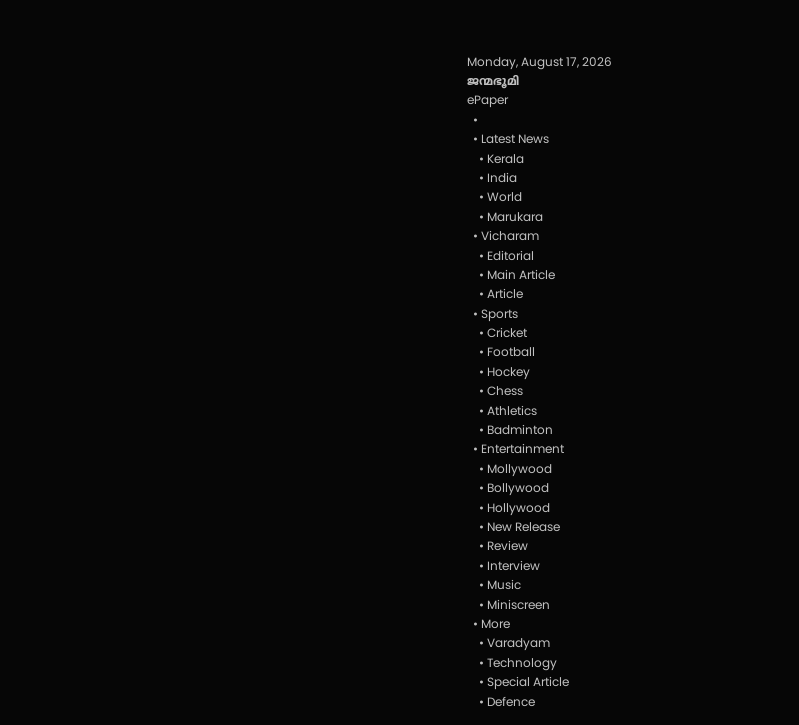Monday, August 17, 2026
ജന്മഭൂമി
ePaper
  •
  • Latest News
    • Kerala
    • India
    • World
    • Marukara
  • Vicharam
    • Editorial
    • Main Article
    • Article
  • Sports
    • Cricket
    • Football
    • Hockey
    • Chess
    • Athletics
    • Badminton
  • Entertainment
    • Mollywood
    • Bollywood
    • Hollywood
    • New Release
    • Review
    • Interview
    • Music
    • Miniscreen
  • More
    • Varadyam
    • Technology
    • Special Article
    • Defence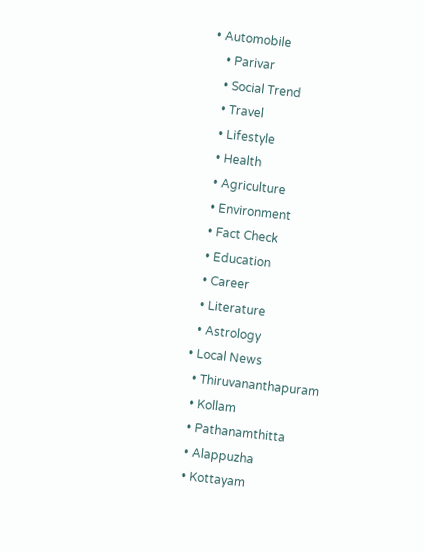• Automobile
    • Parivar
    • Social Trend
    • Travel
    • Lifestyle
    • Health
    • Agriculture
    • Environment
    • Fact Check
    • Education
    • Career
    • Literature
    • Astrology
  • Local News
    • Thiruvananthapuram
    • Kollam
    • Pathanamthitta
    • Alappuzha
    • Kottayam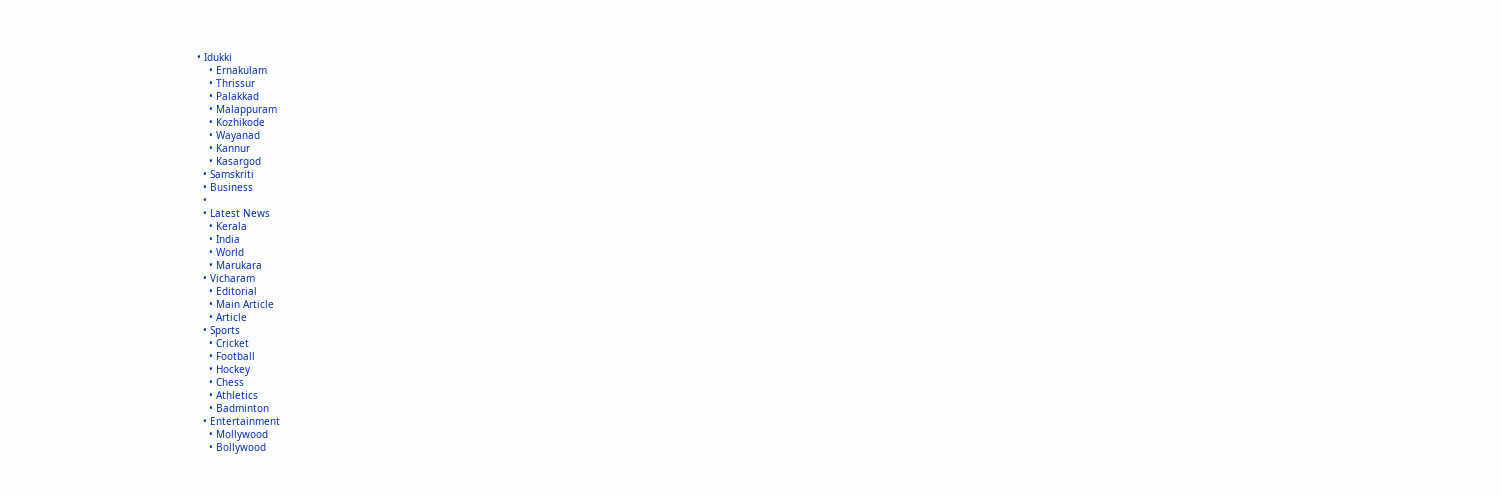• Idukki
    • Ernakulam
    • Thrissur
    • Palakkad
    • Malappuram
    • Kozhikode
    • Wayanad
    • Kannur
    • Kasargod
  • Samskriti
  • Business
  •
  • Latest News
    • Kerala
    • India
    • World
    • Marukara
  • Vicharam
    • Editorial
    • Main Article
    • Article
  • Sports
    • Cricket
    • Football
    • Hockey
    • Chess
    • Athletics
    • Badminton
  • Entertainment
    • Mollywood
    • Bollywood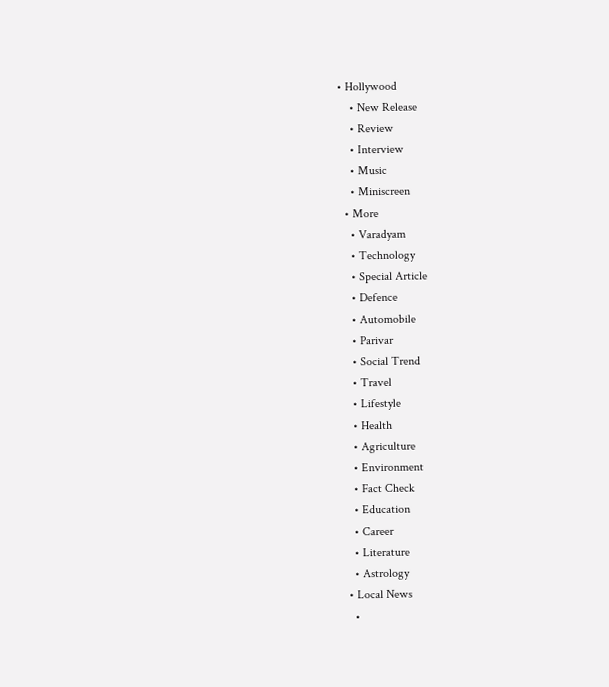• Hollywood
    • New Release
    • Review
    • Interview
    • Music
    • Miniscreen
  • More
    • Varadyam
    • Technology
    • Special Article
    • Defence
    • Automobile
    • Parivar
    • Social Trend
    • Travel
    • Lifestyle
    • Health
    • Agriculture
    • Environment
    • Fact Check
    • Education
    • Career
    • Literature
    • Astrology
  • Local News
    •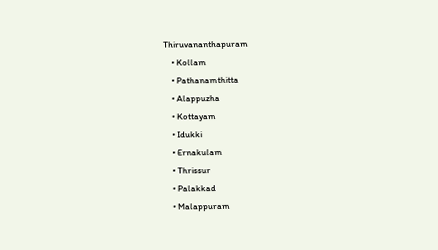Thiruvananthapuram
    • Kollam
    • Pathanamthitta
    • Alappuzha
    • Kottayam
    • Idukki
    • Ernakulam
    • Thrissur
    • Palakkad
    • Malappuram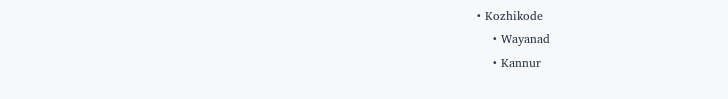• Kozhikode
    • Wayanad
    • Kannur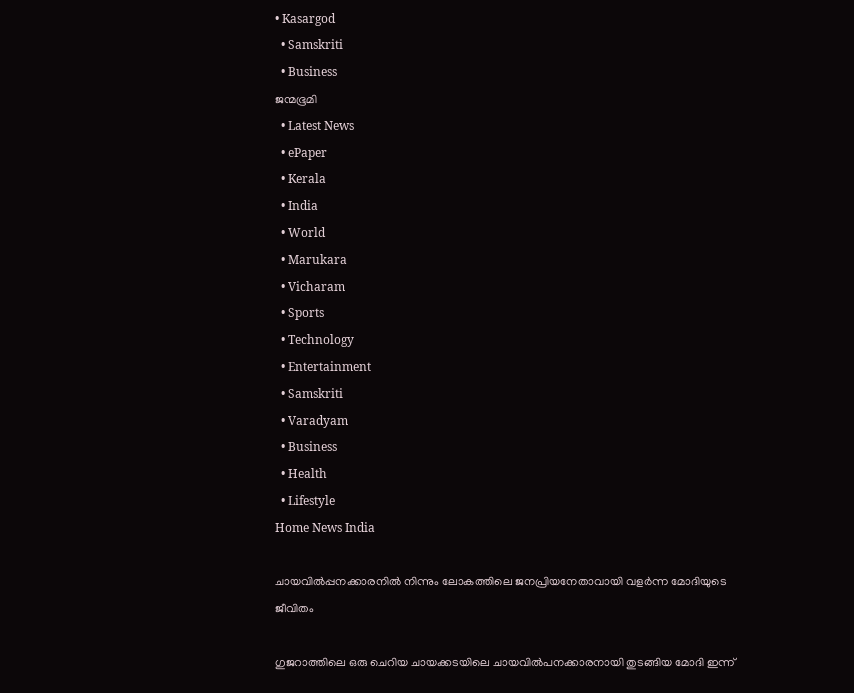• Kasargod
  • Samskriti
  • Business
ജന്മഭൂമി
  • Latest News
  • ePaper
  • Kerala
  • India
  • World
  • Marukara
  • Vicharam
  • Sports
  • Technology
  • Entertainment
  • Samskriti
  • Varadyam
  • Business
  • Health
  • Lifestyle
Home News India

ചായവില്‍പ്പനക്കാരനില്‍ നിന്നും ലോകത്തിലെ ജനപ്രിയനേതാവായി വളര്‍ന്ന മോദിയുടെ ജീവിതം

ഗുജറാത്തിലെ ഒരു ചെറിയ ചായക്കടയിലെ ചായവില്‍പനക്കാരനായി തുടങ്ങിയ മോദി ഇന്ന്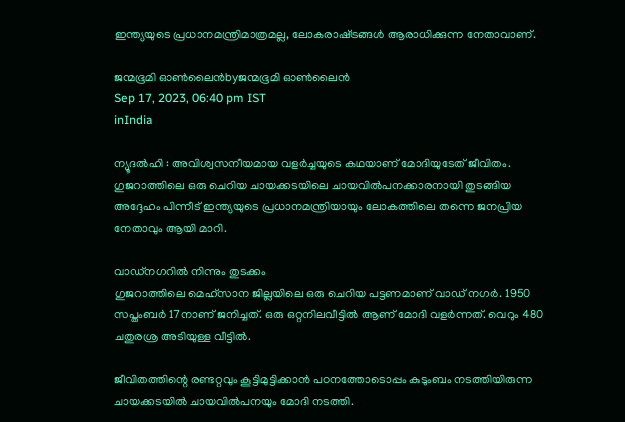ഇന്ത്യയുടെ പ്രധാനമന്ത്രിമാത്രമല്ല, ലോകരാഷ്‌ട്രങ്ങള്‍ ആരാധിക്കുന്ന നേതാവാണ്.

ജന്മഭൂമി ഓണ്‍ലൈന്‍byജന്മഭൂമി ഓണ്‍ലൈന്‍
Sep 17, 2023, 06:40 pm IST
inIndia

ന്യൂദല്‍ഹി : അവിശ്വസനീയമായ വളര്‍ച്ചയുടെ കഥയാണ് മോദിയുടേത് ജീവിതം. ഗുജറാത്തിലെ ഒരു ചെറിയ ചായക്കടയിലെ ചായവില്‍പനക്കാരനായി തുടങ്ങിയ അദ്ദേഹം പിന്നീട് ഇന്ത്യയുടെ പ്രധാനമന്ത്രിയായും ലോകത്തിലെ തന്നെ ജനപ്രിയ നേതാവും ആയി മാറി.

വാഡ്നഗറില്‍ നിന്നും തുടക്കം
ഗുജറാത്തിലെ മെഹ്സാന ജില്ലയിലെ ഒരു ചെറിയ പട്ടണമാണ് വാഡ് നഗര്‍. 1950 സപ്തംബര്‍ 17നാണ് ജനിച്ചത്. ഒരു ഒറ്റനിലവീട്ടില്‍ ആണ് മോദി വളര്‍ന്നത്. വെറും 480 ചതുരശ്ര അടിയുള്ള വീട്ടില്‍.

ജീവിതത്തിന്റെ രണ്ടറ്റവും കൂട്ടിമുട്ടിക്കാന്‍ പഠനത്തോടൊപ്പം കുടുംബം നടത്തിയിരുന്ന ചായക്കടയില്‍ ചായവില്‍പനയും മോദി നടത്തി.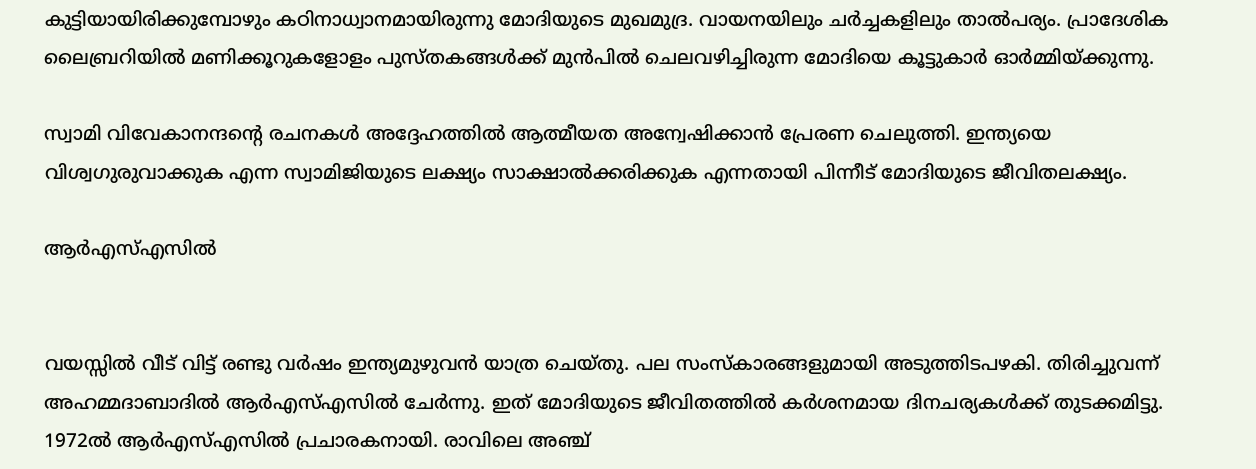കുട്ടിയായിരിക്കുമ്പോഴും കഠിനാധ്വാനമായിരുന്നു മോദിയുടെ മുഖമുദ്ര. വായനയിലും ചര്‍ച്ചകളിലും താല്‍പര്യം. പ്രാദേശിക ലൈബ്രറിയില്‍ മണിക്കൂറുകളോളം പുസ്തകങ്ങള്‍ക്ക് മുന്‍പില്‍ ചെലവഴിച്ചിരുന്ന മോദിയെ കൂട്ടുകാര്‍ ഓര്‍മ്മിയ്‌ക്കുന്നു.

സ്വാമി വിവേകാനന്ദന്റെ രചനകള്‍ അദ്ദേഹത്തില്‍ ആത്മീയത അന്വേഷിക്കാന്‍ പ്രേരണ ചെലുത്തി. ഇന്ത്യയെ വിശ്വഗുരുവാക്കുക എന്ന സ്വാമിജിയുടെ ലക്ഷ്യം സാക്ഷാല്‍ക്കരിക്കുക എന്നതായി പിന്നീട് മോദിയുടെ ജീവിതലക്ഷ്യം.

ആര്‍എസ്എസില്‍


വയസ്സില്‍ വീട് വിട്ട് രണ്ടു വര്‍ഷം ഇന്ത്യമുഴുവന്‍ യാത്ര ചെയ്തു. പല സംസ്കാരങ്ങളുമായി അടുത്തിടപഴകി. തിരിച്ചുവന്ന് അഹമ്മദാബാദില്‍ ആര്‍എസ്എസില്‍ ചേര്‍ന്നു. ഇത് മോദിയുടെ ജീവിതത്തില്‍ കര്‍ശനമായ ദിനചര്യകള്‍ക്ക് തുടക്കമിട്ടു. 1972ല്‍ ആര്‍എസ്എസില്‍ പ്രചാരകനായി. രാവിലെ അഞ്ച്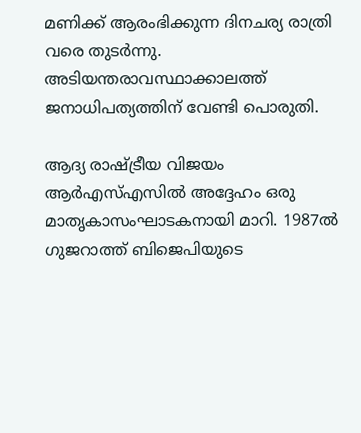മണിക്ക് ആരംഭിക്കുന്ന ദിനചര്യ രാത്രി വരെ തുടര്‍ന്നു. അടിയന്തരാവസ്ഥാക്കാലത്ത് ജനാധിപത്യത്തിന് വേണ്ടി പൊരുതി.

ആദ്യ രാഷ്‌ട്രീയ വിജയം
ആര്‍എസ്എസില്‍ അദ്ദേഹം ഒരു മാതൃകാസംഘാടകനായി മാറി. 1987ല്‍ ഗുജറാത്ത് ബിജെപിയുടെ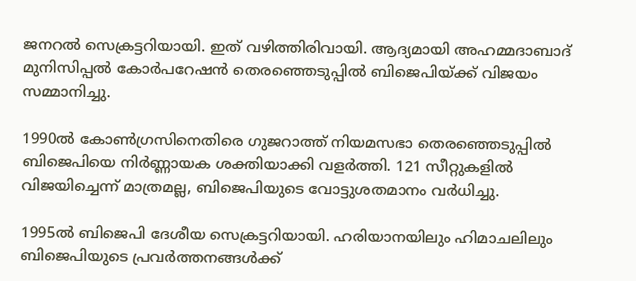ജനറല്‍ സെക്രട്ടറിയായി. ഇത് വഴിത്തിരിവായി. ആദ്യമായി അഹമ്മദാബാദ് മുനിസിപ്പല്‍ കോര്‍പറേഷന്‍ തെരഞ്ഞെടുപ്പില്‍ ബിജെപിയ്‌ക്ക് വിജയം സമ്മാനിച്ചു.

1990ല്‍ കോണ്‍ഗ്രസിനെതിരെ ഗുജറാത്ത് നിയമസഭാ തെരഞ്ഞെടുപ്പില്‍ ബിജെപിയെ നിര്‍ണ്ണായക ശക്തിയാക്കി വളര്‍ത്തി. 121 സീറ്റുകളില്‍ വിജയിച്ചെന്ന് മാത്രമല്ല, ബിജെപിയുടെ വോട്ടുശതമാനം വര്‍ധിച്ചു.

1995ല്‍ ബിജെപി ദേശീയ സെക്രട്ടറിയായി. ഹരിയാനയിലും ഹിമാചലിലും ബിജെപിയുടെ പ്രവര്‍ത്തനങ്ങള്‍ക്ക്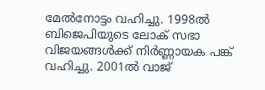മേല്‍നോട്ടം വഹിച്ചു. 1998ല്‍ ബിജെപിയുടെ ലോക് സഭാ വിജയങ്ങള്‍ക്ക് നിര്‍ണ്ണായക പങ്ക് വഹിച്ചു. 2001ല്‍ വാജ്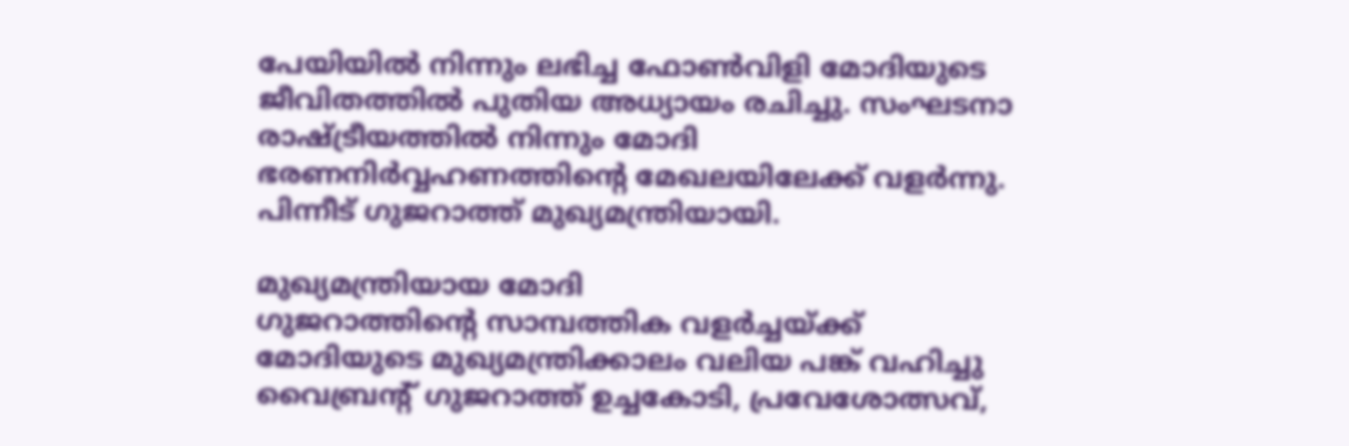പേയിയില്‍ നിന്നും ലഭിച്ച ഫോണ്‍വിളി മോദിയുടെ ജീവിതത്തില്‍ പുതിയ അധ്യായം രചിച്ചു. സംഘടനാ രാഷ്‌ട്രീയത്തില്‍ നിന്നും മോദി ഭരണനിര്‍വ്വഹണത്തിന്റെ മേഖലയിലേക്ക് വളര്‍ന്നു. പിന്നീട് ഗുജറാത്ത് മുഖ്യമന്ത്രിയായി.

മുഖ്യമന്ത്രിയായ മോദി
ഗുജറാത്തിന്റെ സാമ്പത്തിക വളര്‍ച്ചയ്‌ക്ക് മോദിയുടെ മുഖ്യമന്ത്രിക്കാലം വലിയ പങ്ക് വഹിച്ചു വൈബ്രന്‍റ് ഗുജറാത്ത് ഉച്ചകോടി, പ്രവേശോത്സവ്,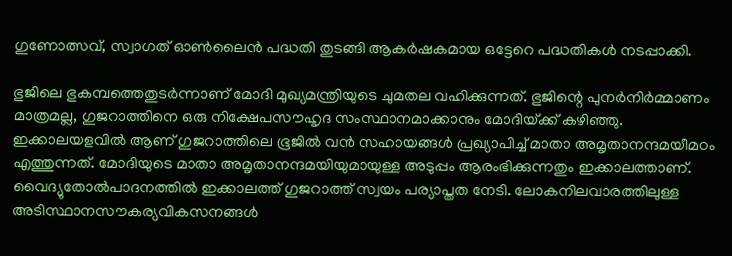ഗുണോത്സവ്, സ്വാഗത് ഓണ്‍ലൈന്‍ പദ്ധതി തുടങ്ങി ആകര്‍ഷകമായ ഒട്ടേറെ പദ്ധതികള്‍ നടപ്പാക്കി.

ഭുജിലെ ഭുകമ്പത്തെതുടര്‍ന്നാണ് മോദി മുഖ്യമന്ത്രിയുടെ ചുമതല വഹിക്കുന്നത്. ഭുജിന്റെ പുനര്‍നിര്‍മ്മാണം മാത്രമല്ല, ഗുജറാത്തിനെ ഒരു നിക്ഷേപസൗഹൃദ സംസ്ഥാനമാക്കാനും മോദിയ്‌ക്ക് കഴിഞ്ഞു. ഇക്കാലയളവില്‍ ആണ് ഗുജറാത്തിലെ ഭൂജില്‍ വന്‍ സഹായങ്ങള്‍ പ്രഖ്യാപിച്ച് മാതാ അമൃതാനന്ദമയീമഠം എത്തുന്നത്. മോദിയുടെ മാതാ അമൃതാനന്ദമയിയുമായുള്ള അടുപ്പം ആരംഭിക്കുന്നതും ഇക്കാലത്താണ്. വൈദ്യുതോല്‍പാദനത്തില്‍ ഇക്കാലത്ത് ഗുജറാത്ത് സ്വയം പര്യാപ്തത നേടി. ലോകനിലവാരത്തിലുള്ള അടിസ്ഥാനസൗകര്യവികസനങ്ങള്‍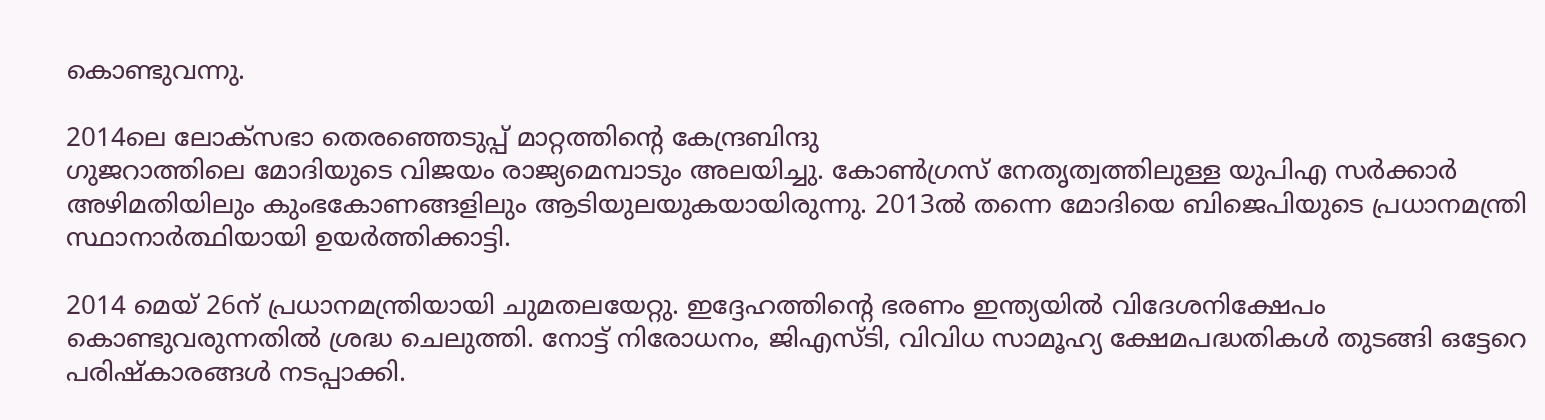കൊണ്ടുവന്നു.

2014ലെ ലോക്സഭാ തെരഞ്ഞെടുപ്പ് മാറ്റത്തിന്റെ കേന്ദ്രബിന്ദു
ഗുജറാത്തിലെ മോദിയുടെ വിജയം രാജ്യമെമ്പാടും അലയിച്ചു. കോണ്‍ഗ്രസ് നേതൃത്വത്തിലുള്ള യുപിഎ സര്‍ക്കാര്‍ അഴിമതിയിലും കുംഭകോണങ്ങളിലും ആടിയുലയുകയായിരുന്നു. 2013ല്‍ തന്നെ മോദിയെ ബിജെപിയുടെ പ്രധാനമന്ത്രി സ്ഥാനാര്‍ത്ഥിയായി ഉയര്‍ത്തിക്കാട്ടി.

2014 മെയ് 26ന് പ്രധാനമന്ത്രിയായി ചുമതലയേറ്റു. ഇദ്ദേഹത്തിന്റെ ഭരണം ഇന്ത്യയില്‍ വിദേശനിക്ഷേപം കൊണ്ടുവരുന്നതില്‍ ശ്രദ്ധ ചെലുത്തി. നോട്ട് നിരോധനം, ജിഎസ്ടി, വിവിധ സാമൂഹ്യ ക്ഷേമപദ്ധതികള്‍ തുടങ്ങി ഒട്ടേറെ പരിഷ്കാരങ്ങള്‍ നടപ്പാക്കി.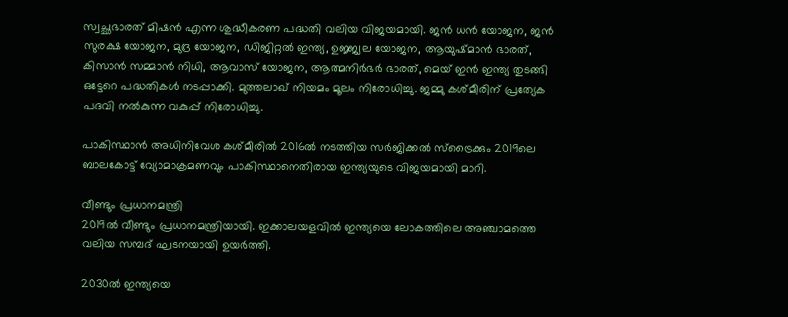സ്വച്ഛഭാരത് മിഷന്‍ എന്ന ശുദ്ധീകരണ പദ്ധതി വലിയ വിജയമായി. ജന്‍ ധന്‍ യോജന, ജന്‍ സുരക്ഷ യോജന, മുദ്ര യോജന, ഡിജിറ്റല്‍ ഇന്ത്യ, ഉജ്ജ്വല യോജന, ആയുഷ്മാന്‍ ഭാരത്, കിസാന്‍ സമ്മാന്‍ നിധി, ആവാസ് യോജന, ആത്മനിര്‍ഭര്‍ ഭാരത്, മെയ് ഇന്‍ ഇന്ത്യ തുടങ്ങി ഒട്ടേറെ പദ്ധതികള്‍ നടപ്പാക്കി. മുത്തലാഖ് നിയമം മൂലം നിരോധിച്ചു. ജമ്മു കശ്മീരിന് പ്രത്യേക പദവി നല്‍കുന്ന വകുപ്പ് നിരോധിച്ചു.

പാകിസ്ഥാന്‍ അധിനിവേശ കശ്മീരില്‍ 2016ല്‍ നടത്തിയ സര്‍ജിക്കല്‍ സ്ട്രൈക്കും 2019ലെ ബാലകോട്ട് വ്യോമാക്രമണവും പാകിസ്ഥാനെതിരായ ഇന്ത്യയുടെ വിജയമായി മാറി.

വീണ്ടും പ്രധാനമന്ത്രി
2019ല്‍ വീണ്ടും പ്രധാനമന്ത്രിയായി. ഇക്കാലയളവില്‍ ഇന്ത്യയെ ലോകത്തിലെ അഞ്ചാമത്തെ വലിയ സമ്പദ് ഘടനയായി ഉയര്‍ത്തി.

2030ല്‍ ഇന്ത്യയെ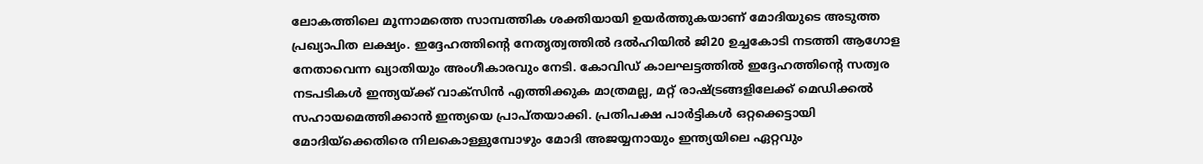ലോകത്തിലെ മൂന്നാമത്തെ സാമ്പത്തിക ശക്തിയായി ഉയര്‍ത്തുകയാണ് മോദിയുടെ അടുത്ത പ്രഖ്യാപിത ലക്ഷ്യം. ഇദ്ദേഹത്തിന്റെ നേതൃത്വത്തില്‍ ദല്‍ഹിയില്‍ ജി20 ഉച്ചകോടി നടത്തി ആഗോള നേതാവെന്ന ഖ്യാതിയും അംഗീകാരവും നേടി. കോവിഡ് കാലഘട്ടത്തില്‍ ഇദ്ദേഹത്തിന്റെ സത്വര നടപടികള്‍ ഇന്ത്യയ്‌ക്ക് വാക്സിന്‍ എത്തിക്കുക മാത്രമല്ല, മറ്റ് രാഷ്‌ട്രങ്ങളിലേക്ക് മെഡിക്കല്‍ സഹായമെത്തിക്കാന്‍ ഇന്ത്യയെ പ്രാപ്തയാക്കി. പ്രതിപക്ഷ പാര്‍ട്ടികള്‍ ഒറ്റക്കെട്ടായി മോദിയ്‌ക്കെതിരെ നിലകൊള്ളുമ്പോഴും മോദി അജയ്യനായും ഇന്ത്യയിലെ ഏറ്റവും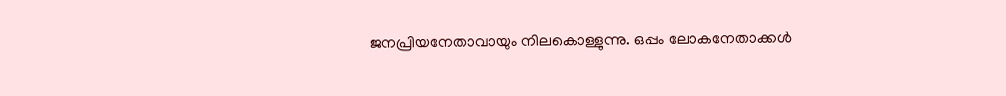ജനപ്രിയനേതാവായും നിലകൊള്ളുന്നു. ഒപ്പം ലോകനേതാക്കള്‍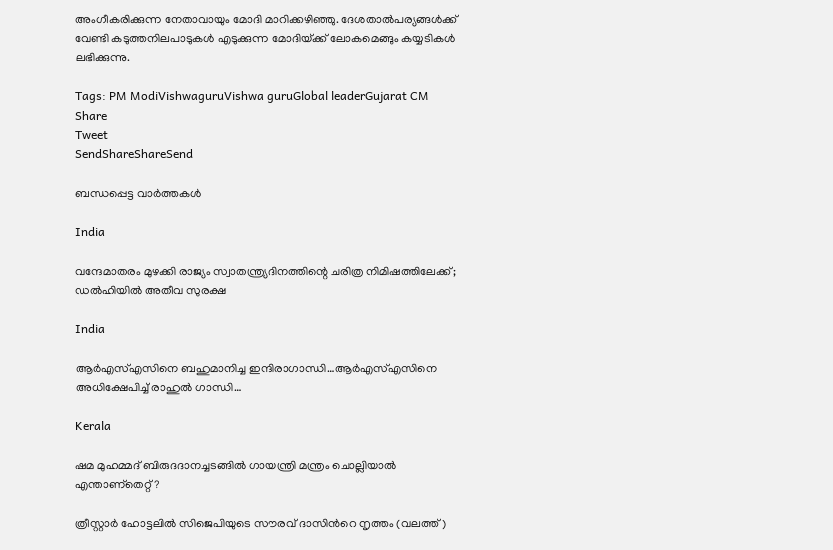അംഗീകരിക്കുന്ന നേതാവായും മോദി മാറിക്കഴിഞ്ഞു. ദേശതാല്‍പര്യങ്ങള്‍ക്ക് വേണ്ടി കടുത്തനിലപാടുകള്‍ എടുക്കുന്ന മോദിയ്‌ക്ക് ലോകമെങ്ങും കയ്യടികള്‍ ലഭിക്കുന്നു.

Tags: PM ModiVishwaguruVishwa guruGlobal leaderGujarat CM
Share
Tweet
SendShareShareSend

ബന്ധപ്പെട്ട വാര്‍ത്തകള്‍

India

വന്ദേമാതരം മുഴക്കി രാജ്യം സ്വാതന്ത്ര്യദിനത്തിന്റെ ചരിത്ര നിമിഷത്തിലേക്ക്; ഡൽഹിയിൽ അതീവ സുരക്ഷ

India

ആര്‍എസ്എസിനെ ബഹുമാനിച്ച ഇന്ദിരാഗാന്ധി…ആര്‍എസ്എസിനെ അധിക്ഷേപിച്ച് രാഹുല്‍ ഗാന്ധി…

Kerala

ഷമ മുഹമ്മദ് ബിരുദദാനച്ചടങ്ങില്‍ ഗായന്ത്രി മന്ത്രം ചൊല്ലിയാല്‍ എന്താണ്തെറ്റ് ?

ത്രീസ്റ്റാര്‍ ഹോട്ടലില്‍ സിജെപിയുടെ സൗരവ് ദാസിന്‍റെ നൃത്തം (വലത്ത്)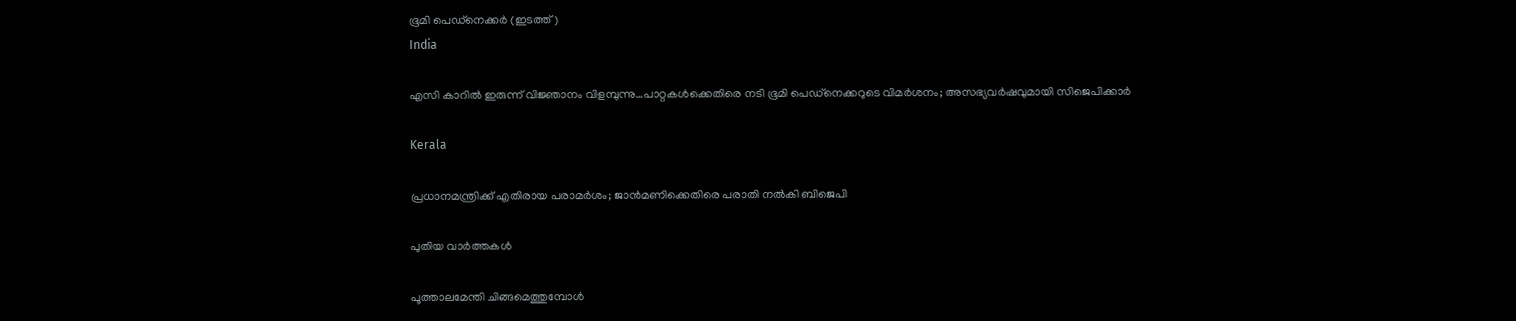ഭൂമി പെഡ്നെക്കര്‍ (ഇടത്ത്)
India

എസി കാറില്‍ ഇരുന്ന് വിജ്ഞാനം വിളമ്പുന്നു…പാറ്റകള്‍ക്കെതിരെ നടി ഭൂമി പെഡ്നെക്കറുടെ വിമര്‍ശനം; അസഭ്യവര്‍ഷവുമായി സിജെപിക്കാര്‍

Kerala

പ്രധാനമന്ത്രിക്ക് എതിരായ പരാമര്‍ശം; ജാന്‍മണിക്കെതിരെ പരാതി നല്‍കി ബിജെപി

പുതിയ വാര്‍ത്തകള്‍

പൂത്താലമേന്തി ചിങ്ങമെത്തുമ്പോള്‍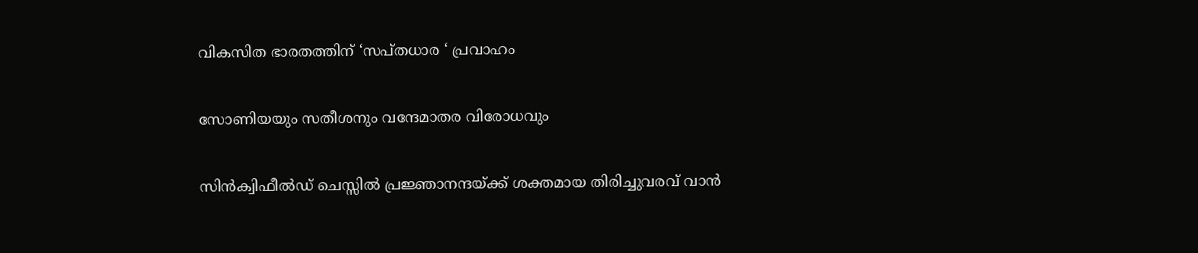വികസിത ഭാരതത്തിന് ‘സപ്തധാര ‘ പ്രവാഹം

സോണിയയും സതീശനും വന്ദേമാതര വിരോധവും

സിന്‍ക്വിഫീല്‍ഡ് ചെസ്സില്‍ പ്രജ്ഞാനന്ദയ്‌ക്ക് ശക്തമായ തിരിച്ചുവരവ് വാന്‍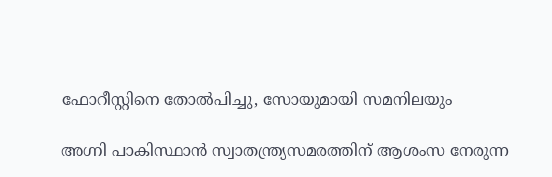ഫോറീസ്റ്റിനെ തോല്‍പിച്ചു, സോയുമായി സമനിലയും

അഗ്നി പാകിസ്ഥാന്‍ സ്വാതന്ത്ര്യസമരത്തിന് ആശംസ നേരുന്ന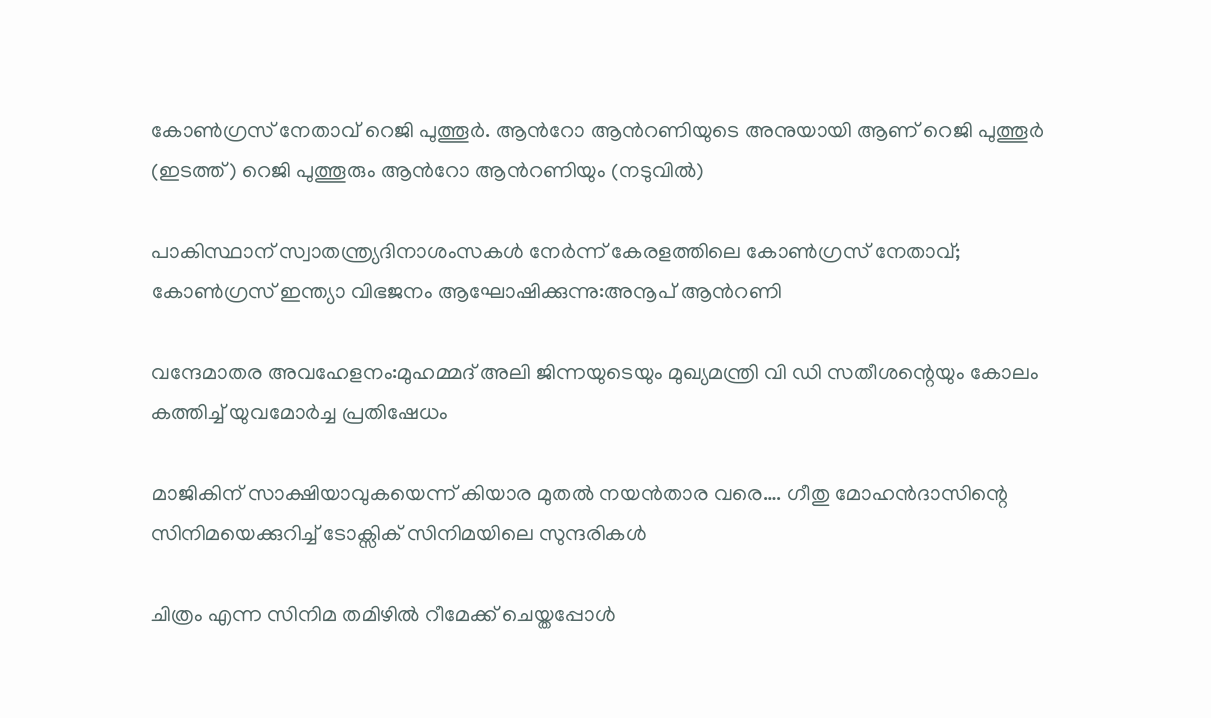കോണ്‍ഗ്രസ് നേതാവ് റെജി പുത്തൂര്‍. ആന്‍റോ ആന്‍റണിയുടെ അനുയായി ആണ് റെജി പുത്തൂര്‍ (ഇടത്ത്) റെജി പുത്തൂരും ആന്‍റോ ആന്‍റണിയും (നടുവില്‍)

പാകിസ്ഥാന് സ്വാതന്ത്ര്യദിനാശംസകള്‍ നേര്‍ന്ന് കേരളത്തിലെ കോൺഗ്രസ് നേതാവ്; കോണ്‍ഗ്രസ് ഇന്ത്യാ വിഭജനം ആഘോഷിക്കുന്നു:അനൂപ് ആന്‍റണി

വന്ദേമാതര അവഹേളനം:മുഹമ്മദ് അലി ജിന്നയുടെയും മുഖ്യമന്ത്രി വി ഡി സതീശന്റെയും കോലം കത്തിച്ച് യുവമോർച്ച പ്രതിഷേധം

മാജികിന് സാക്ഷിയാവുകയെന്ന് കിയാര മുതല്‍ നയന്‍താര വരെ…. ഗീതു മോഹന്‍ദാസിന്റെ സിനിമയെക്കുറിച്ച് ടോക്സിക് സിനിമയിലെ സുന്ദരികള്‍

ചിത്രം എന്ന സിനിമ തമിഴില്‍ റീമേക്ക് ചെയ്തപ്പോള്‍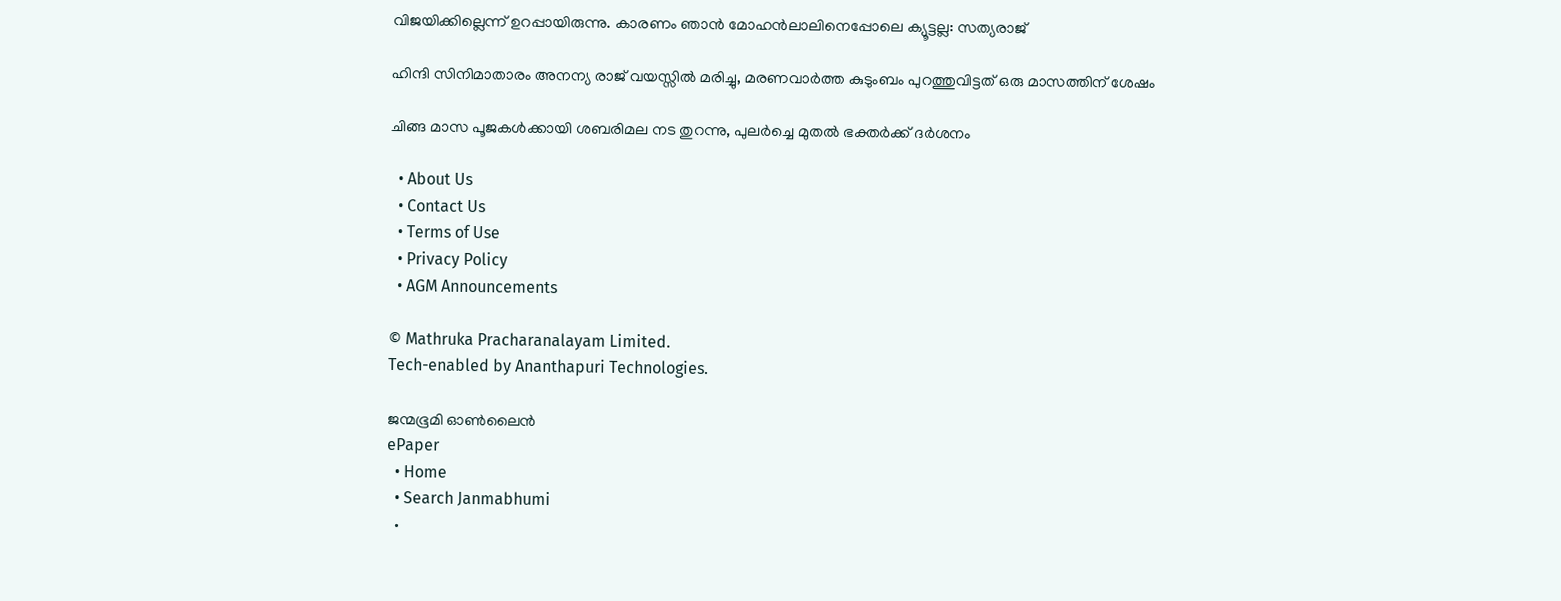വിജയിക്കില്ലെന്ന് ഉറപ്പായിരുന്നു. കാരണം ഞാന്‍ മോഹന്‍ലാലിനെപ്പോലെ ക്യൂട്ടല്ല: സത്യരാജ്

ഹിന്ദി സിനിമാതാരം അനന്യ രാജ് വയസ്സില്‍ മരിച്ചു, മരണവാര്‍ത്ത കുടുംബം പുറത്തുവിട്ടത് ഒരു മാസത്തിന് ശേഷം

ചിങ്ങ മാസ പൂജകള്‍ക്കായി ശബരിമല നട തുറന്നു, പുലര്‍ച്ചെ മുതല്‍ ഭക്തര്‍ക്ക് ദര്‍ശനം

  • About Us
  • Contact Us
  • Terms of Use
  • Privacy Policy
  • AGM Announcements

© Mathruka Pracharanalayam Limited.
Tech-enabled by Ananthapuri Technologies.

ജന്മഭൂമി ഓണ്‍ലൈന്‍
ePaper
  • Home
  • Search Janmabhumi
  •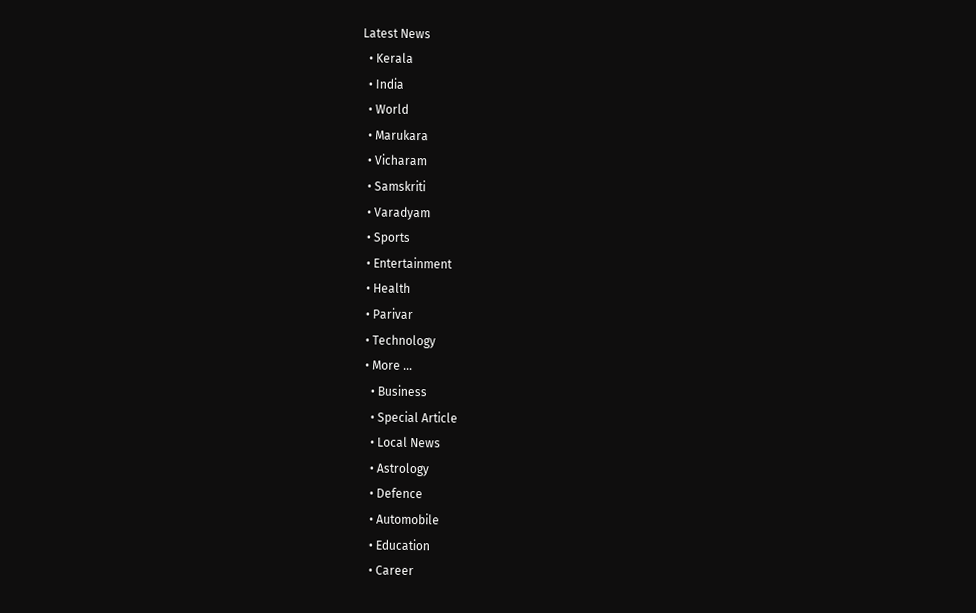Latest News
  • Kerala
  • India
  • World
  • Marukara
  • Vicharam
  • Samskriti
  • Varadyam
  • Sports
  • Entertainment
  • Health
  • Parivar
  • Technology
  • More …
    • Business
    • Special Article
    • Local News
    • Astrology
    • Defence
    • Automobile
    • Education
    • Career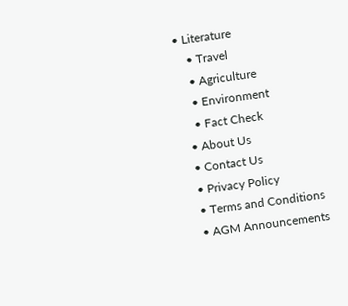• Literature
    • Travel
    • Agriculture
    • Environment
    • Fact Check
  • About Us
  • Contact Us
  • Privacy Policy
  • Terms and Conditions
  • AGM Announcements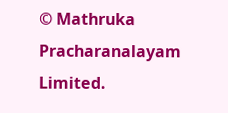© Mathruka Pracharanalayam Limited.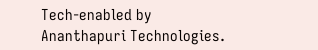Tech-enabled by Ananthapuri Technologies.